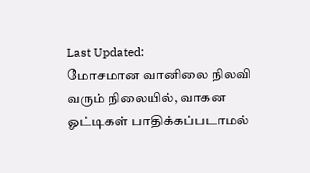Last Updated:
மோசமான வானிலை நிலவி வரும் நிலையில், வாகன ஓட்டிகள் பாதிக்கப்படாமல்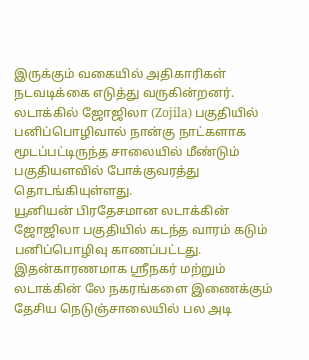இருக்கும் வகையில் அதிகாரிகள் நடவடிக்கை எடுத்து வருகின்றனர்.
லடாக்கில் ஜோஜிலா (Zojila) பகுதியில் பனிப்பொழிவால் நான்கு நாட்களாக மூடப்பட்டிருந்த சாலையில் மீண்டும் பகுதியளவில் போக்குவரத்து தொடங்கியுள்ளது.
யூனியன் பிரதேசமான லடாக்கின் ஜோஜிலா பகுதியில் கடந்த வாரம் கடும் பனிப்பொழிவு காணப்பட்டது. இதன்காரணமாக ஸ்ரீநகர் மற்றும் லடாக்கின் லே நகரங்களை இணைக்கும் தேசிய நெடுஞ்சாலையில் பல அடி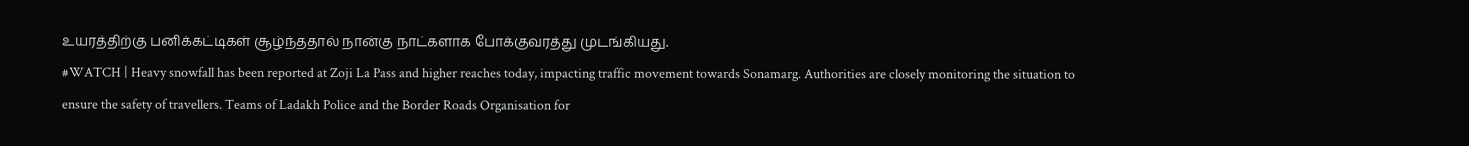உயரத்திற்கு பனிக்கட்டிகள் சூழ்ந்ததால் நான்கு நாட்களாக போக்குவரத்து முடங்கியது.
#WATCH | Heavy snowfall has been reported at Zoji La Pass and higher reaches today, impacting traffic movement towards Sonamarg. Authorities are closely monitoring the situation to ensure the safety of travellers. Teams of Ladakh Police and the Border Roads Organisation for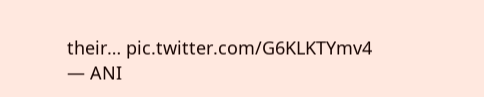their… pic.twitter.com/G6KLKTYmv4
— ANI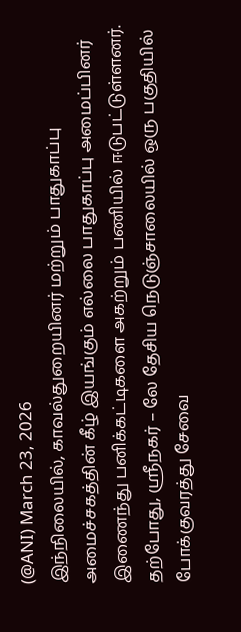(@ANI) March 23, 2026
இந்நிலையில், காவல்துறையினர் மற்றும் பாதுகாப்பு அமைச்சகத்தின் கீழ் இயங்கும் எல்லை பாதுகாப்பு அமைப்பினர் இணைந்து பனிக்கட்டிகளை அகற்றும் பணியில் ஈடுபட்டுள்ளனர். தற்போது, ஸ்ரீநகர் – லே தேசிய நெடுஞ்சாலையில் ஒரு பகுதியில் போக்குவரத்து சேவை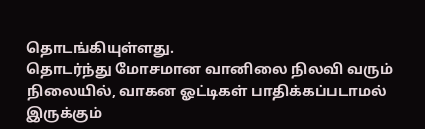தொடங்கியுள்ளது.
தொடர்ந்து மோசமான வானிலை நிலவி வரும் நிலையில், வாகன ஓட்டிகள் பாதிக்கப்படாமல் இருக்கும்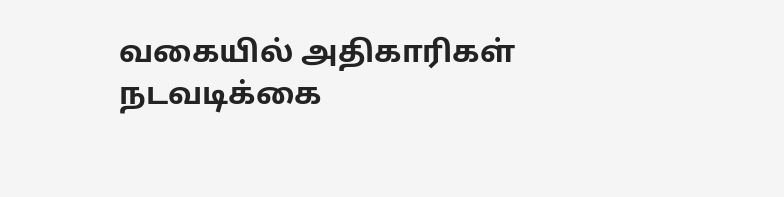வகையில் அதிகாரிகள் நடவடிக்கை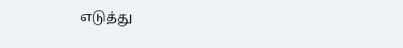எடுத்து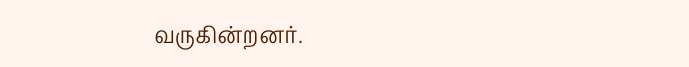வருகின்றனர்.